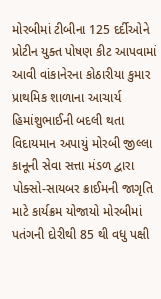મોરબીમાં ટીબીના 125 દર્દીઓને પ્રોટીન યુક્ત પોષણ કીટ આપવામાં આવી વાંકાનેરના કોઠારીયા કુમાર પ્રાથમિક શાળાના આચાર્ય હિમાંશુભાઈની બદલી થતા વિદાયમાન અપાયું મોરબી જીલ્લા કાનૂની સેવા સત્તા મંડળ દ્વારા પોક્સો-સાયબર ક્રાઈમની જાગૃતિ માટે કાર્યક્રમ યોજાયો મોરબીમાં પતંગની દોરીથી 85 થી વધુ પક્ષી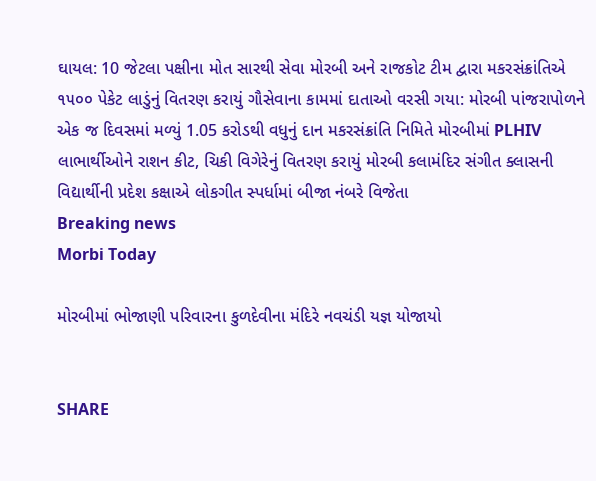ઘાયલ: 10 જેટલા પક્ષીના મોત સારથી સેવા મોરબી અને રાજકોટ ટીમ દ્વારા મકરસંક્રાંતિએ ૧૫૦૦ પેકેટ લાડુંનું વિતરણ કરાયું ગૌસેવાના કામમાં દાતાઓ વરસી ગયા: મોરબી પાંજરાપોળને એક જ દિવસમાં મળ્યું 1.05 કરોડથી વધુનું દાન મકરસંક્રાંતિ નિમિતે મોરબીમાં PLHIV  લાભાર્થીઓને રાશન કીટ, ચિકી વિગેરેનું વિતરણ કરાયું મોરબી કલામંદિર સંગીત ક્લાસની વિદ્યાર્થીની પ્રદેશ કક્ષાએ લોકગીત સ્પર્ધામાં બીજા નંબરે વિજેતા
Breaking news
Morbi Today

મોરબીમાં ભોજાણી પરિવારના કુળદેવીના મંદિરે નવચંડી યજ્ઞ યોજાયો


SHARE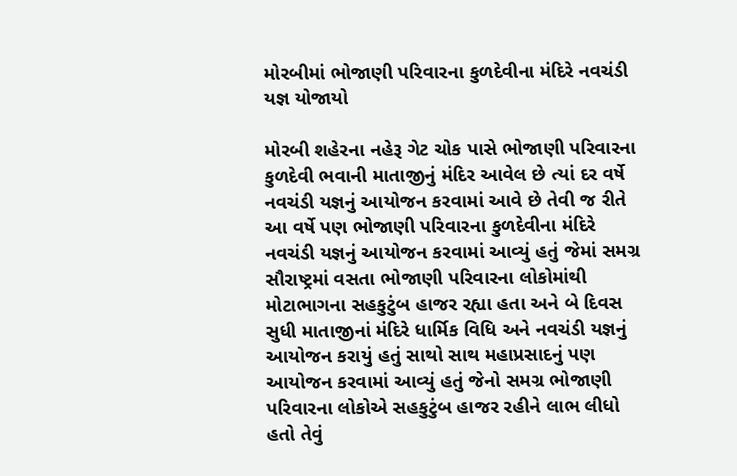મોરબીમાં ભોજાણી પરિવારના કુળદેવીના મંદિરે નવચંડી યજ્ઞ યોજાયો

મોરબી શહેરના નહેરૂ ગેટ ચોક પાસે ભોજાણી પરિવારના કુળદેવી ભવાની માતાજીનું મંદિર આવેલ છે ત્યાં દર વર્ષે નવચંડી યજ્ઞનું આયોજન કરવામાં આવે છે તેવી જ રીતે આ વર્ષે પણ ભોજાણી પરિવારના કુળદેવીના મંદિરે નવચંડી યજ્ઞનું આયોજન કરવામાં આવ્યું હતું જેમાં સમગ્ર સૌરાષ્ટ્રમાં વસતા ભોજાણી પરિવારના લોકોમાંથી મોટાભાગના સહકુટુંબ હાજર રહ્યા હતા અને બે દિવસ સુધી માતાજીનાં મંદિરે ધાર્મિક વિધિ અને નવચંડી યજ્ઞનું આયોજન કરાયું હતું સાથો સાથ મહાપ્રસાદનું પણ આયોજન કરવામાં આવ્યું હતું જેનો સમગ્ર ભોજાણી પરિવારના લોકોએ સહકુટુંબ હાજર રહીને લાભ લીધો હતો તેવું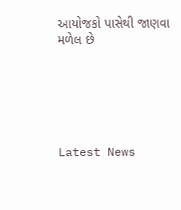આયોજકો પાસેથી જાણવા મળેલ છે






Latest News